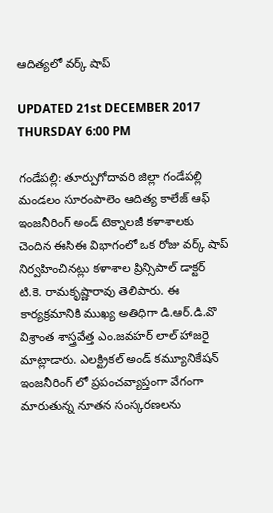ఆదిత్యలో వర్క్ షాప్

UPDATED 21st DECEMBER 2017 THURSDAY 6:00 PM

గండేపల్లి: తూర్పుగోదావరి జిల్లా గండేపల్లి మండలం సూరంపాలెం ఆదిత్య కాలేజ్ ఆఫ్ ఇంజనీరింగ్ అండ్ టెక్నాలజీ కళాశాలకు చెందిన ఈసిఈ విభాగంలో ఒక రోజు వర్క్ షాప్ నిర్వహించినట్లు కళాశాల ప్రిన్సిపాల్ డాక్టర్ టి.కె. రామకృష్ణారావు తెలిపారు. ఈ కార్యక్రమానికి ముఖ్య అతిధిగా డి.ఆర్.డి.వొ విశ్రాంత శాస్త్రవేత్త ఎం.జవహర్ లాల్ హాజరై మాట్లాడారు. ఎలక్ట్రికల్ అండ్ కమ్యూనికేషన్ ఇంజనీరింగ్ లో ప్రపంచవ్యాప్తంగా వేగంగా మారుతున్న నూతన సంస్కరణలను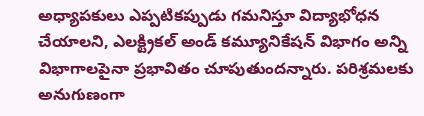అధ్యాపకులు ఎప్పటికప్పుడు గమనిస్తూ విద్యాభోధన చేయాలని, ఎలక్ట్రికల్ అండ్ కమ్యూనికేషన్ విభాగం అన్ని విభాగాలపైనా ప్రభావితం చూపుతుందన్నారు. పరిశ్రమలకు అనుగుణంగా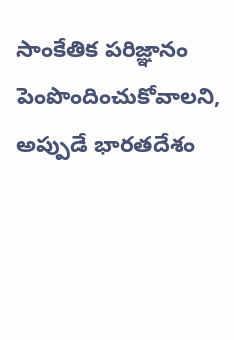సాంకేతిక పరిజ్ఞానం పెంపొందించుకోవాలని, అప్పుడే భారతదేశం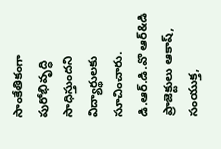సాంకేతికంగా పురోభివృద్ధి సాధిస్తుందని విద్యార్థులకు సూచించారు.  డి.ఆర్.డి.వొ ఆర్&డి ప్రాజెక్టులు ఆకాష్, సంయుక్త,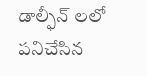డాల్ఫీన్ లలో పనిచేసిన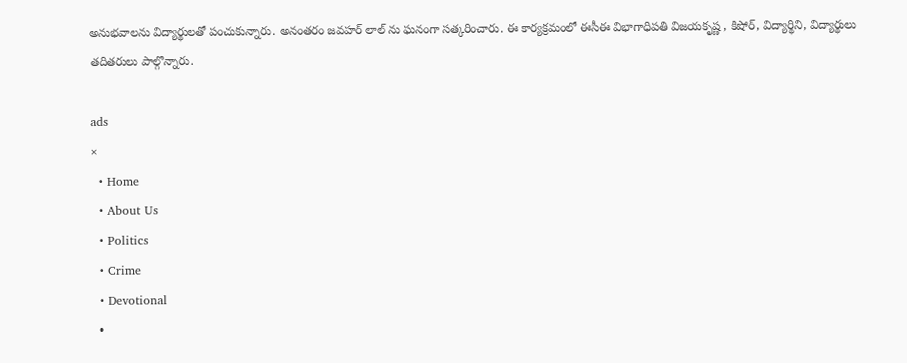అనుభవాలను విద్యార్థులతో పంచుకున్నారు. అనంతరం జవహర్ లాల్ ను ఘనంగా సత్కరించారు. ఈ కార్యక్రమంలో ఈసీఈ విభాగాధిపతి విజయకృష్ణ , కిషోర్, విద్యార్థిని, విద్యార్థులు తదితరులు పాల్గొన్నారు.

ads
×
  • Home
  • About Us
  • Politics
  • Crime
  • Devotional
  •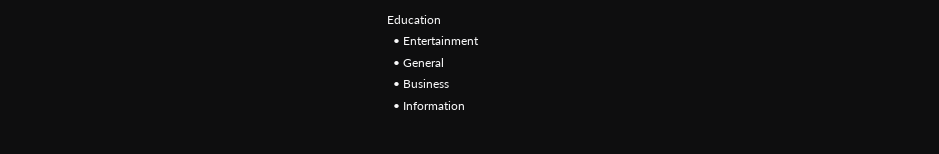Education
  • Entertainment
  • General
  • Business
  • Information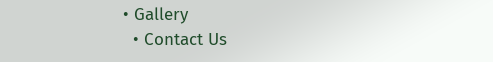• Gallery
  • Contact Us